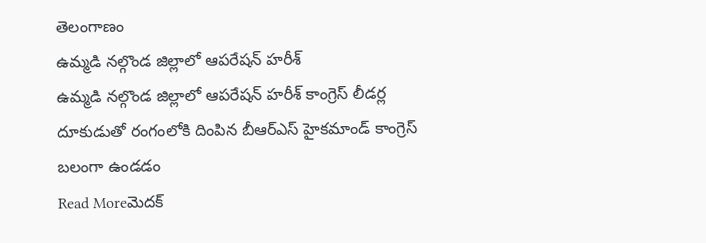తెలంగాణం
ఉమ్మడి నల్గొండ జిల్లాలో ఆపరేషన్ హరీశ్
ఉమ్మడి నల్గొండ జిల్లాలో ఆపరేషన్ హరీశ్ కాంగ్రెస్ లీడర్ల దూకుడుతో రంగంలోకి దింపిన బీఆర్ఎస్ హైకమాండ్ కాంగ్రెస్ బలంగా ఉండడం
Read Moreమెదక్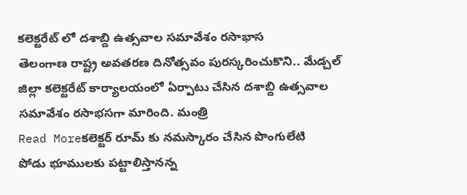కలెక్టరేట్ లో దశాబ్ది ఉత్సవాల సమావేశం రసాభాస
తెలంగాణ రాష్ట్ర అవతరణ దినోత్సవం పురస్కరించుకొని.. మేడ్చల్ జిల్లా కలెక్టరేట్ కార్యాలయంలో ఏర్పాటు చేసిన దశాబ్ది ఉత్సవాల సమావేశం రసాభసగా మారింది. మంత్రి
Read Moreకలెక్టర్ రూమ్ కు నమస్కారం చేసిన పొంగులేటి
పోడు భూములకు పట్టాలిస్తానన్న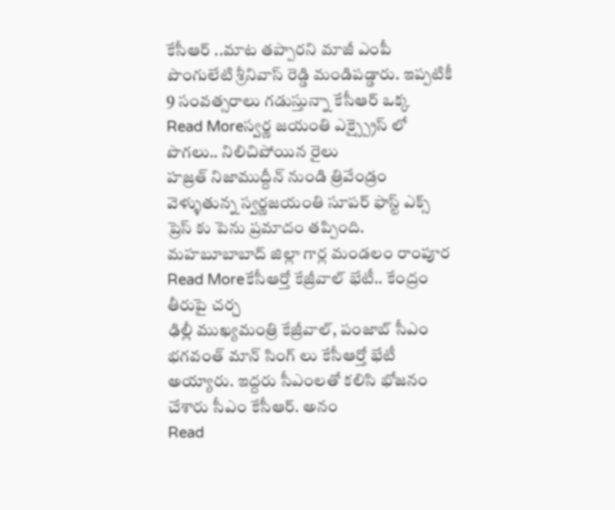కేసీఆర్ ..మాట తప్పారని మాజీ ఎంపీ పొంగులేటి శ్రీనివాస్ రెడ్డి మండిపడ్డారు. ఇప్పటికీ 9 సంవత్సరాలు గడుస్తున్నా కేసీఆర్ ఒక్క
Read Moreస్వర్ణ జయంతి ఎక్స్ప్రైస్ లో పొగలు.. నిలిచిపోయిన రైలు
హజ్రత్ నిజాముద్దీన్ నుండి త్రివేండ్రం వెళ్ళుతున్న స్వర్ణజయంతి సూపర్ ఫాస్ట్ ఎక్స్ ప్రెస్ కు పెను ప్రమాదం తప్పింది. మహబూబాబాద్ జిల్లా గార్ల మండలం రాంపూర
Read Moreకేసీఆర్తో కేజ్రీవాల్ భేటీ.. కేంద్రం తీరుపై చర్చ
ఢిల్లీ ముఖ్యమంత్రి కేజ్రీవాల్, పంజాబ్ సీఎం భగవంత్ మాన్ సింగ్ లు కేసీఆర్తో భేటీ అయ్యారు. ఇద్దరు సీఎంలతో కలిసి భోజనం చేశారు సీఎం కేసీఆర్. అనం
Read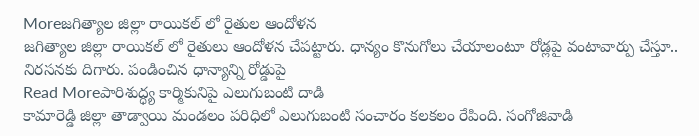Moreజగిత్యాల జిల్లా రాయికల్ లో రైతుల ఆందోళన
జగిత్యాల జిల్లా రాయికల్ లో రైతులు ఆందోళన చేపట్టారు. ధాన్యం కొనుగోలు చేయాలంటూ రోడ్లపై వంటావార్పు చేస్తూ.. నిరసనకు దిగారు. పండించిన ధాన్యాన్ని రోడ్డుపై
Read Moreపారిశుద్ధ్య కార్మికునిపై ఎలుగుబంటి దాడి
కామారెడ్డి జిల్లా తాడ్వాయి మండలం పరిధిలో ఎలుగుబంటి సంచారం కలకలం రేపింది. సంగోజివాడి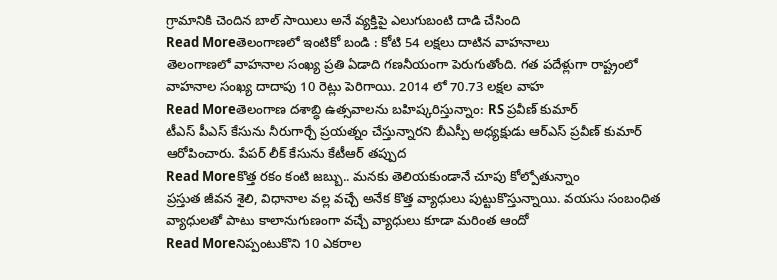గ్రామానికి చెందిన బాల్ సాయిలు అనే వ్యక్తిపై ఎలుగుబంటి దాడి చేసింది
Read Moreతెలంగాణలో ఇంటికో బండి : కోటి 54 లక్షలు దాటిన వాహనాలు
తెలంగాణలో వాహనాల సంఖ్య ప్రతి ఏడాది గణనీయంగా పెరుగుతోంది. గత పదేళ్లుగా రాష్ట్రంలో వాహనాల సంఖ్య దాదాపు 10 రెట్లు పెరిగాయి. 2014 లో 70.73 లక్షల వాహ
Read Moreతెలంగాణ దశాబ్ధి ఉత్సవాలను బహిష్కరిస్తున్నాం: RS ప్రవీణ్ కుమార్
టీఎస్ పీఎస్ కేసును నీరుగార్చే ప్రయత్నం చేస్తున్నారని బీఎస్పీ అధ్యక్షుడు ఆర్ఎస్ ప్రవీణ్ కుమార్ ఆరోపించారు. పేపర్ లీక్ కేసును కేటీఆర్ తప్పుద
Read Moreకొత్త రకం కంటి జబ్బు.. మనకు తెలియకుండానే చూపు కోల్పోతున్నాం
ప్రస్తుత జీవన శైలి, విధానాల వల్ల వచ్చే అనేక కొత్త వ్యాధులు పుట్టుకొస్తున్నాయి. వయసు సంబంధిత వ్యాధులతో పాటు కాలానుగుణంగా వచ్చే వ్యాధులు కూడా మరింత ఆందో
Read Moreనిప్పంటుకొని 10 ఎకరాల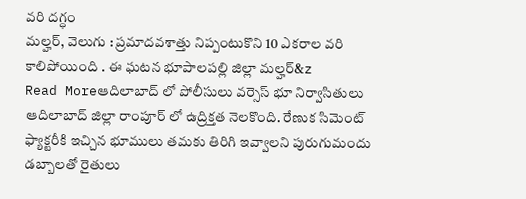వరి దగ్ధం
మల్హర్, వెలుగు : ప్రమాదవశాత్తు నిప్పంటుకొని 10 ఎకరాల వరి కాలిపోయింది . ఈ ఘటన భూపాలపల్లి జిల్లా మల్హర్&z
Read Moreఆదిలాబాద్ లో పోలీసులు వర్సెస్ భూ నిర్వాసితులు
ఆదిలాబాద్ జిల్లా రాంపూర్ లో ఉద్రిక్తత నెలకొంది. రేణుక సిమెంట్ ఫ్యాక్టరీకి ఇచ్చిన భూములు తమకు తిరిగి ఇవ్వాలని పురుగుమందు డబ్బాలతో రైతులు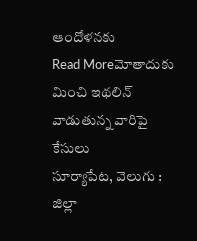ఆందోళనకు
Read Moreమోతాదుకు మించి ఇథలిన్ వాడుతున్న వారిపై కేసులు
సూర్యాపేట, వెలుగు : జిల్లా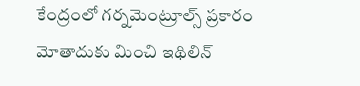కేంద్రంలో గర్నమెంట్రూల్స్ ప్రకారం మోతాదుకు మించి ఇథిలిన్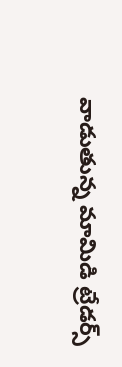వాడుతున్న మామిడి ట్రేడర్స్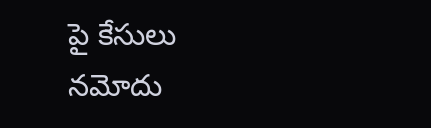పై కేసులు నమోదు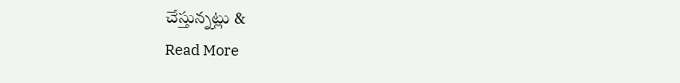చేస్తున్నట్లు &
Read More